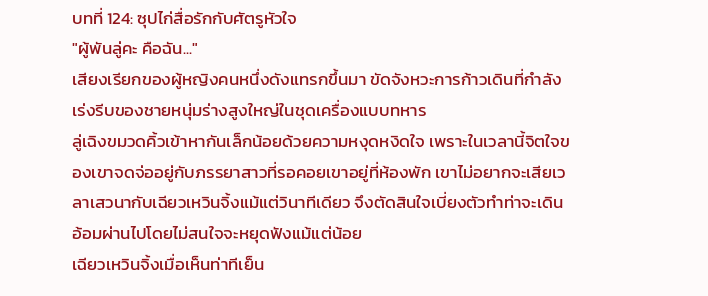บทที่ 124: ซุปไก่สื่อรักกับศัตรูหัวใจ
"ผู้พันลู่คะ คือฉัน..."
เสียงเรียกของผู้หญิงคนหนึ่งดังแทรกขึ้นมา ขัดจังหวะการก้าวเดินที่กำลังเร่งรีบของชายหนุ่มร่างสูงใหญ่ในชุดเครื่องแบบทหาร
ลู่เฉิงขมวดคิ้วเข้าหากันเล็กน้อยด้วยความหงุดหงิดใจ เพราะในเวลานี้จิตใจของเขาจดจ่ออยู่กับภรรยาสาวที่รอคอยเขาอยู่ที่ห้องพัก เขาไม่อยากจะเสียเวลาเสวนากับเฉียวเหวินจิ้งแม้แต่วินาทีเดียว จึงตัดสินใจเบี่ยงตัวทำท่าจะเดินอ้อมผ่านไปโดยไม่สนใจจะหยุดฟังแม้แต่น้อย
เฉียวเหวินจิ้งเมื่อเห็นท่าทีเย็น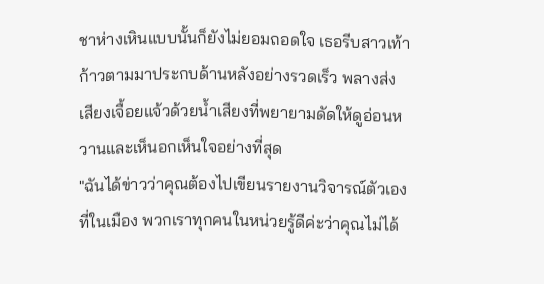ชาห่างเหินแบบนั้นก็ยังไม่ยอมถอดใจ เธอรีบสาวเท้าก้าวตามมาประกบด้านหลังอย่างรวดเร็ว พลางส่งเสียงเจื้อยแจ้วด้วยน้ำเสียงที่พยายามดัดให้ดูอ่อนหวานและเห็นอกเห็นใจอย่างที่สุด
"ฉันได้ข่าวว่าคุณต้องไปเขียนรายงานวิจารณ์ตัวเองที่ในเมือง พวกเราทุกคนในหน่วยรู้ดีค่ะว่าคุณไม่ได้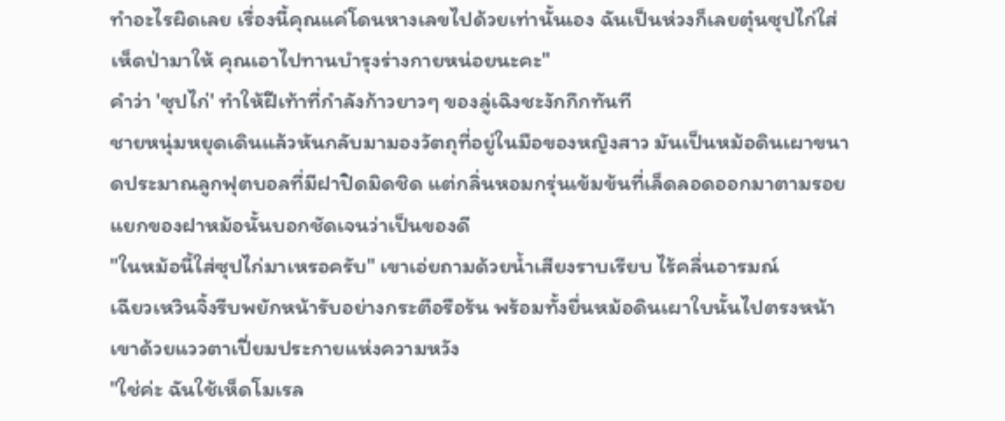ทำอะไรผิดเลย เรื่องนี้คุณแค่โดนหางเลขไปด้วยเท่านั้นเอง ฉันเป็นห่วงก็เลยตุ๋นซุปไก่ใส่เห็ดป่ามาให้ คุณเอาไปทานบำรุงร่างกายหน่อยนะคะ"
คำว่า 'ซุปไก่' ทำให้ฝีเท้าที่กำลังก้าวยาวๆ ของลู่เฉิงชะงักกึกทันที
ชายหนุ่มหยุดเดินแล้วหันกลับมามองวัตถุที่อยู่ในมือของหญิงสาว มันเป็นหม้อดินเผาขนาดประมาณลูกฟุตบอลที่มีฝาปิดมิดชิด แต่กลิ่นหอมกรุ่นเข้มข้นที่เล็ดลอดออกมาตามรอยแยกของฝาหม้อนั้นบอกชัดเจนว่าเป็นของดี
"ในหม้อนี้ใส่ซุปไก่มาเหรอครับ" เขาเอ่ยถามด้วยน้ำเสียงราบเรียบ ไร้คลื่นอารมณ์
เฉียวเหวินจิ้งรีบพยักหน้ารับอย่างกระตือรือร้น พร้อมทั้งยื่นหม้อดินเผาใบนั้นไปตรงหน้าเขาด้วยแววตาเปี่ยมประกายแห่งความหวัง
"ใช่ค่ะ ฉันใช้เห็ดโมเรล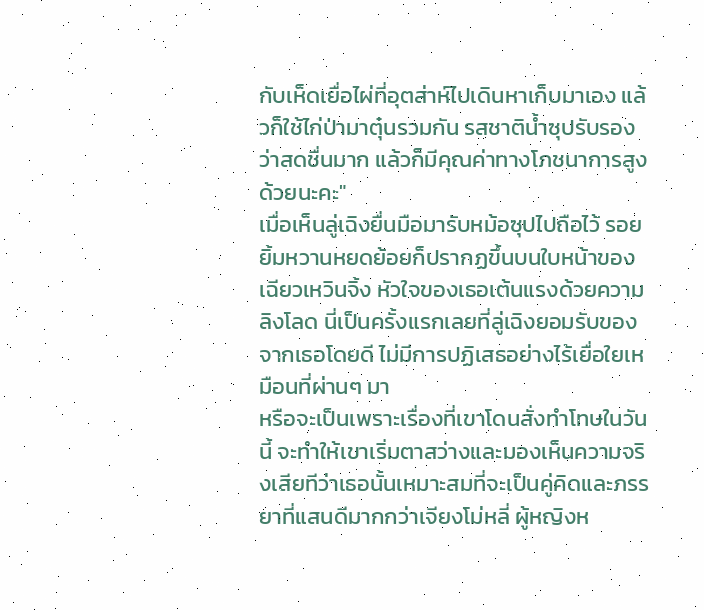กับเห็ดเยื่อไผ่ที่อุตส่าห์ไปเดินหาเก็บมาเอง แล้วก็ใช้ไก่ป่ามาตุ๋นรวมกัน รสชาติน้ำซุปรับรองว่าสดชื่นมาก แล้วก็มีคุณค่าทางโภชนาการสูงด้วยนะคะ"
เมื่อเห็นลู่เฉิงยื่นมือมารับหม้อซุปไปถือไว้ รอยยิ้มหวานหยดย้อยก็ปรากฏขึ้นบนใบหน้าของเฉียวเหวินจิ้ง หัวใจของเธอเต้นแรงด้วยความลิงโลด นี่เป็นครั้งแรกเลยที่ลู่เฉิงยอมรับของจากเธอโดยดี ไม่มีการปฏิเสธอย่างไร้เยื่อใยเหมือนที่ผ่านๆ มา
หรือจะเป็นเพราะเรื่องที่เขาโดนสั่งทำโทษในวันนี้ จะทำให้เขาเริ่มตาสว่างและมองเห็นความจริงเสียทีว่าเธอนั้นเหมาะสมที่จะเป็นคู่คิดและภรรยาที่แสนดีมากกว่าเจียงโม่หลี่ ผู้หญิงห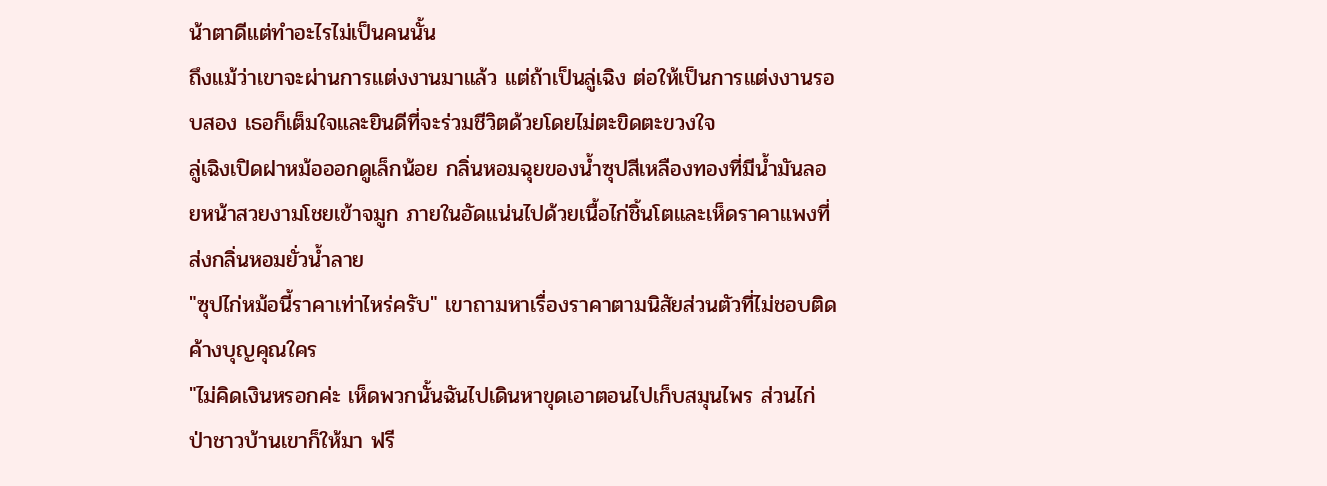น้าตาดีแต่ทำอะไรไม่เป็นคนนั้น
ถึงแม้ว่าเขาจะผ่านการแต่งงานมาแล้ว แต่ถ้าเป็นลู่เฉิง ต่อให้เป็นการแต่งงานรอบสอง เธอก็เต็มใจและยินดีที่จะร่วมชีวิตด้วยโดยไม่ตะขิดตะขวงใจ
ลู่เฉิงเปิดฝาหม้อออกดูเล็กน้อย กลิ่นหอมฉุยของน้ำซุปสีเหลืองทองที่มีน้ำมันลอยหน้าสวยงามโชยเข้าจมูก ภายในอัดแน่นไปด้วยเนื้อไก่ชิ้นโตและเห็ดราคาแพงที่ส่งกลิ่นหอมยั่วน้ำลาย
"ซุปไก่หม้อนี้ราคาเท่าไหร่ครับ" เขาถามหาเรื่องราคาตามนิสัยส่วนตัวที่ไม่ชอบติดค้างบุญคุณใคร
"ไม่คิดเงินหรอกค่ะ เห็ดพวกนั้นฉันไปเดินหาขุดเอาตอนไปเก็บสมุนไพร ส่วนไก่ป่าชาวบ้านเขาก็ให้มา ฟรี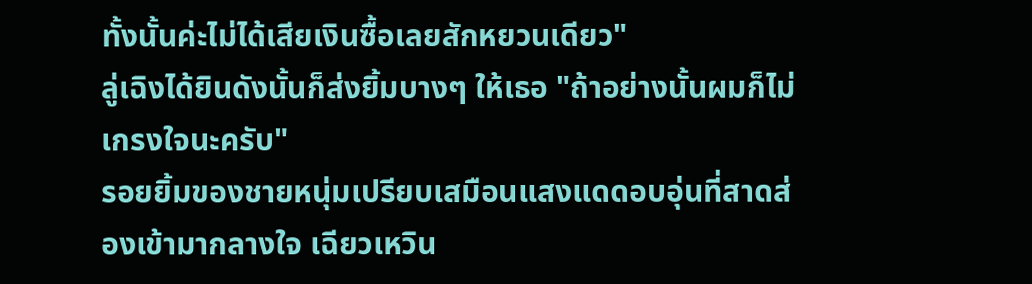ทั้งนั้นค่ะไม่ได้เสียเงินซื้อเลยสักหยวนเดียว"
ลู่เฉิงได้ยินดังนั้นก็ส่งยิ้มบางๆ ให้เธอ "ถ้าอย่างนั้นผมก็ไม่เกรงใจนะครับ"
รอยยิ้มของชายหนุ่มเปรียบเสมือนแสงแดดอบอุ่นที่สาดส่องเข้ามากลางใจ เฉียวเหวิน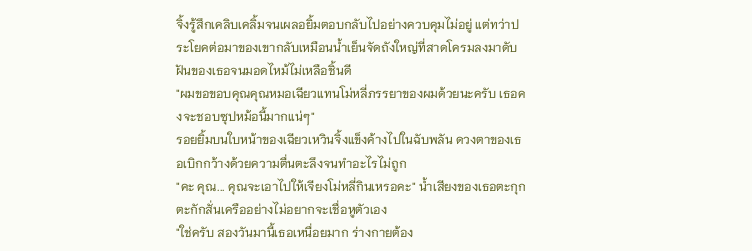จิ้งรู้สึกเคลิบเคลิ้มจนเผลอยิ้มตอบกลับไปอย่างควบคุมไม่อยู่ แต่ทว่าประโยคต่อมาของเขากลับเหมือนน้ำเย็นจัดถังใหญ่ที่สาดโครมลงมาดับฝันของเธอจนมอดไหม้ไม่เหลือชิ้นดี
"ผมขอขอบคุณคุณหมอเฉียวแทนโม่หลี่ภรรยาของผมด้วยนะครับ เธอคงจะชอบซุปหม้อนี้มากแน่ๆ"
รอยยิ้มบนใบหน้าของเฉียวเหวินจิ้งแข็งค้างไปในฉับพลัน ดวงตาของเธอเบิกกว้างด้วยความตื่นตะลึงจนทำอะไรไม่ถูก
"คะ คุณ... คุณจะเอาไปให้เจียงโม่หลี่กินเหรอคะ" น้ำเสียงของเธอตะกุกตะกักสั่นเครืออย่างไม่อยากจะเชื่อหูตัวเอง
"ใช่ครับ สองวันมานี้เธอเหนื่อยมาก ร่างกายต้อง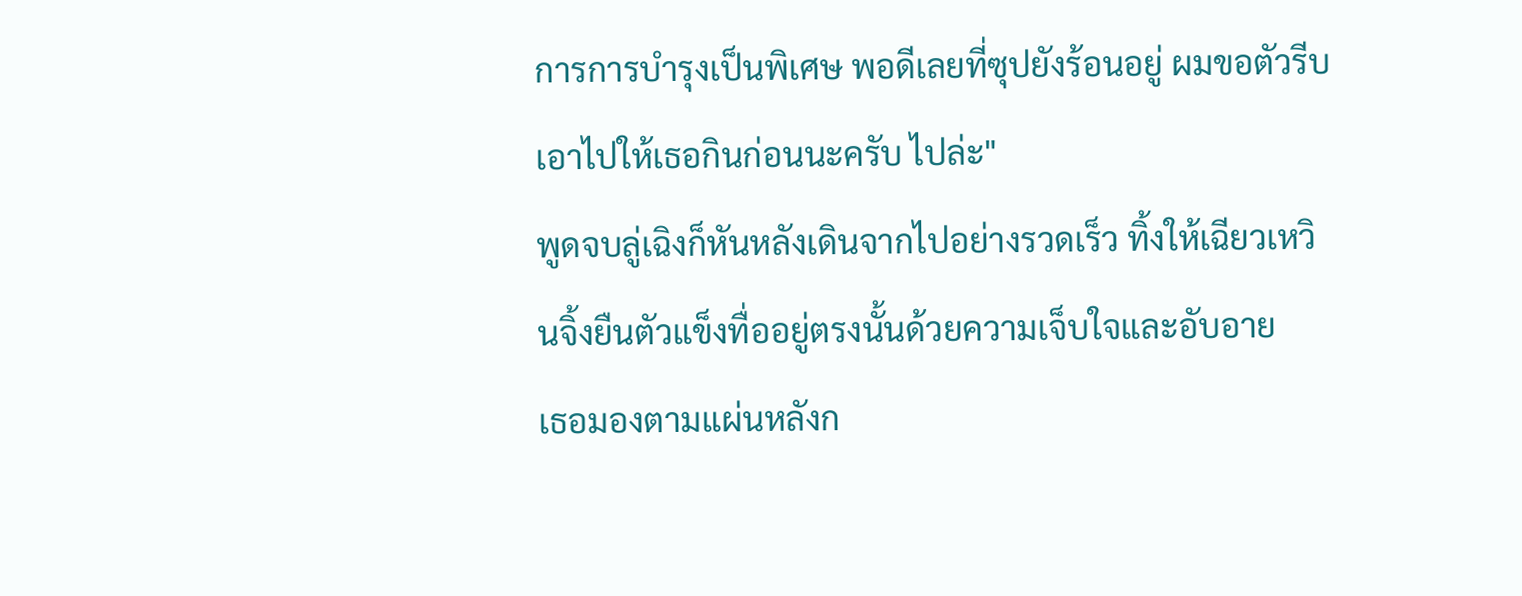การการบำรุงเป็นพิเศษ พอดีเลยที่ซุปยังร้อนอยู่ ผมขอตัวรีบเอาไปให้เธอกินก่อนนะครับ ไปล่ะ"
พูดจบลู่เฉิงก็หันหลังเดินจากไปอย่างรวดเร็ว ทิ้งให้เฉียวเหวินจิ้งยืนตัวแข็งทื่ออยู่ตรงนั้นด้วยความเจ็บใจและอับอาย
เธอมองตามแผ่นหลังก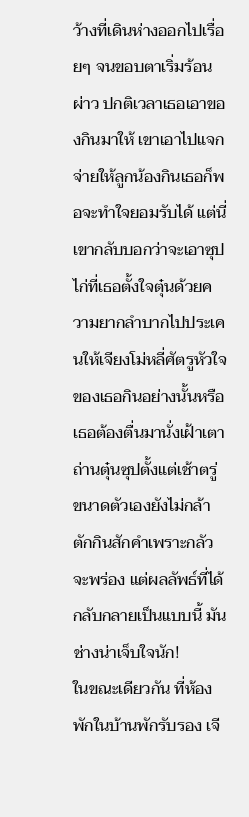ว้างที่เดินห่างออกไปเรื่อยๆ จนขอบตาเริ่มร้อนผ่าว ปกติเวลาเธอเอาของกินมาให้ เขาเอาไปแจกจ่ายให้ลูกน้องกินเธอก็พอจะทำใจยอมรับได้ แต่นี่เขากลับบอกว่าจะเอาซุปไก่ที่เธอตั้งใจตุ๋นด้วยความยากลำบากไปประเคนให้เจียงโม่หลี่ศัตรูหัวใจของเธอกินอย่างนั้นหรือ
เธอต้องตื่นมานั่งเฝ้าเตาถ่านตุ๋นซุปตั้งแต่เช้าตรู่ ขนาดตัวเองยังไม่กล้าตักกินสักคำเพราะกลัวจะพร่อง แต่ผลลัพธ์ที่ได้กลับกลายเป็นแบบนี้ มันช่างน่าเจ็บใจนัก!
ในขณะเดียวกัน ที่ห้องพักในบ้านพักรับรอง เจี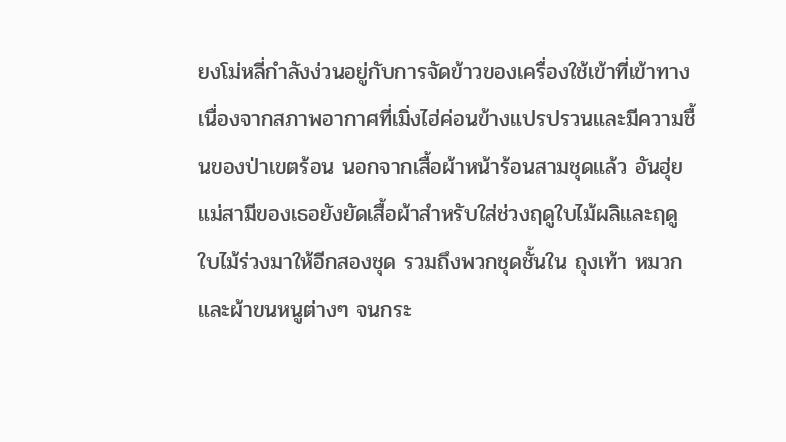ยงโม่หลี่กำลังง่วนอยู่กับการจัดข้าวของเครื่องใช้เข้าที่เข้าทาง
เนื่องจากสภาพอากาศที่เมิ่งไฮ่ค่อนข้างแปรปรวนและมีความชื้นของป่าเขตร้อน นอกจากเสื้อผ้าหน้าร้อนสามชุดแล้ว อันฮุ่ยแม่สามีของเธอยังยัดเสื้อผ้าสำหรับใส่ช่วงฤดูใบไม้ผลิและฤดูใบไม้ร่วงมาให้อีกสองชุด รวมถึงพวกชุดชั้นใน ถุงเท้า หมวก และผ้าขนหนูต่างๆ จนกระ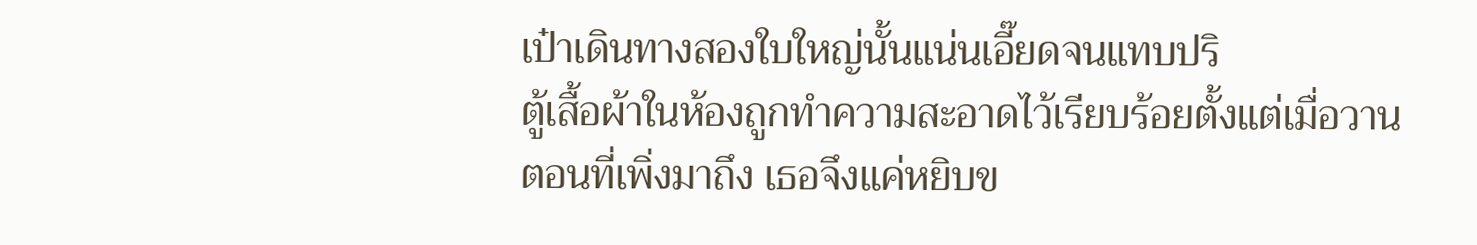เป๋าเดินทางสองใบใหญ่นั้นแน่นเอี๊ยดจนแทบปริ
ตู้เสื้อผ้าในห้องถูกทำความสะอาดไว้เรียบร้อยตั้งแต่เมื่อวานตอนที่เพิ่งมาถึง เธอจึงแค่หยิบข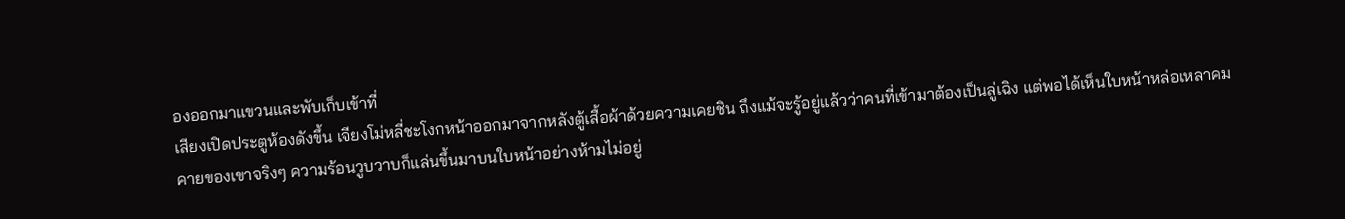องออกมาแขวนและพับเก็บเข้าที่
เสียงเปิดประตูห้องดังขึ้น เจียงโม่หลี่ชะโงกหน้าออกมาจากหลังตู้เสื้อผ้าด้วยความเคยชิน ถึงแม้จะรู้อยู่แล้วว่าคนที่เข้ามาต้องเป็นลู่เฉิง แต่พอได้เห็นใบหน้าหล่อเหลาคมคายของเขาจริงๆ ความร้อนวูบวาบก็แล่นขึ้นมาบนใบหน้าอย่างห้ามไม่อยู่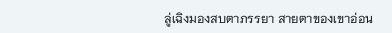ลู่เฉิงมองสบตาภรรยา สายตาของเขาอ่อน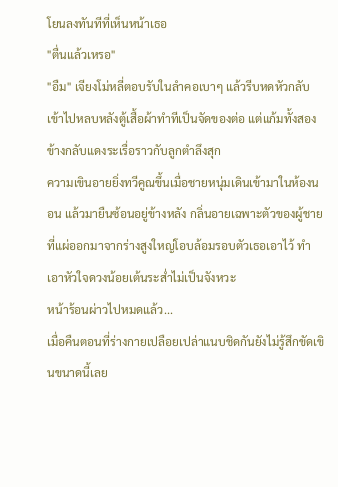โยนลงทันทีที่เห็นหน้าเธอ
"ตื่นแล้วเหรอ"
"อืม" เจียงโม่หลี่ตอบรับในลำคอเบาๆ แล้วรีบหดหัวกลับเข้าไปหลบหลังตู้เสื้อผ้าทำทีเป็นจัดของต่อ แต่แก้มทั้งสองข้างกลับแดงระเรื่อราวกับลูกตำลึงสุก
ความเขินอายยิ่งทวีคูณขึ้นเมื่อชายหนุ่มเดินเข้ามาในห้องนอน แล้วมายืนซ้อนอยู่ข้างหลัง กลิ่นอายเฉพาะตัวของผู้ชายที่แผ่ออกมาจากร่างสูงใหญ่โอบล้อมรอบตัวเธอเอาไว้ ทำเอาหัวใจดวงน้อยเต้นระส่ำไม่เป็นจังหวะ
หน้าร้อนผ่าวไปหมดแล้ว...
เมื่อคืนตอนที่ร่างกายเปลือยเปล่าแนบชิดกันยังไม่รู้สึกขัดเขินขนาดนี้เลย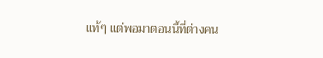แท้ๆ แต่พอมาตอนนี้ที่ต่างคน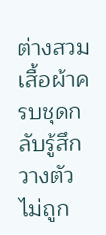ต่างสวมเสื้อผ้าครบชุดกลับรู้สึกวางตัวไม่ถูก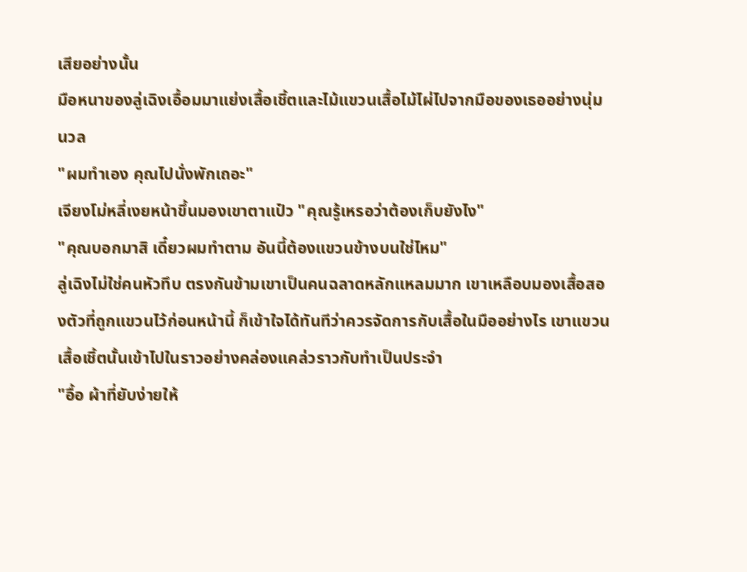เสียอย่างนั้น
มือหนาของลู่เฉิงเอื้อมมาแย่งเสื้อเชิ้ตและไม้แขวนเสื้อไม้ไผ่ไปจากมือของเธออย่างนุ่มนวล
"ผมทำเอง คุณไปนั่งพักเถอะ"
เจียงโม่หลี่เงยหน้าขึ้นมองเขาตาแป๋ว "คุณรู้เหรอว่าต้องเก็บยังไง"
"คุณบอกมาสิ เดี๋ยวผมทำตาม อันนี้ต้องแขวนข้างบนใช่ไหม"
ลู่เฉิงไม่ใช่คนหัวทึบ ตรงกันข้ามเขาเป็นคนฉลาดหลักแหลมมาก เขาเหลือบมองเสื้อสองตัวที่ถูกแขวนไว้ก่อนหน้านี้ ก็เข้าใจได้ทันทีว่าควรจัดการกับเสื้อในมืออย่างไร เขาแขวนเสื้อเชิ้ตนั้นเข้าไปในราวอย่างคล่องแคล่วราวกับทำเป็นประจำ
"อื้อ ผ้าที่ยับง่ายให้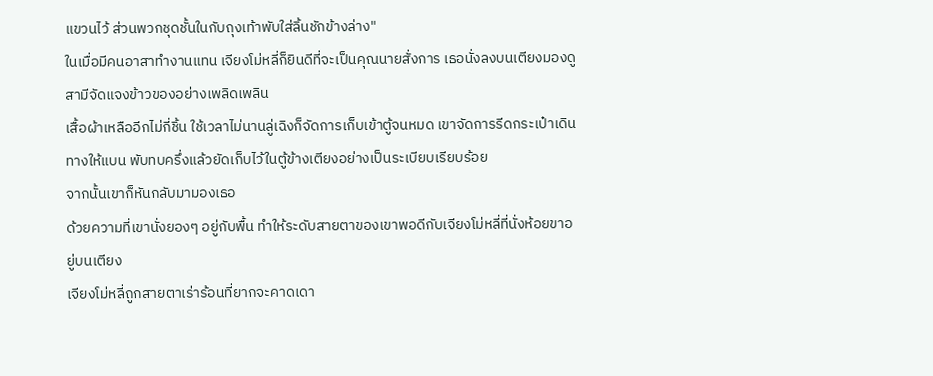แขวนไว้ ส่วนพวกชุดชั้นในกับถุงเท้าพับใส่ลิ้นชักข้างล่าง"
ในเมื่อมีคนอาสาทำงานแทน เจียงโม่หลี่ก็ยินดีที่จะเป็นคุณนายสั่งการ เธอนั่งลงบนเตียงมองดูสามีจัดแจงข้าวของอย่างเพลิดเพลิน
เสื้อผ้าเหลืออีกไม่กี่ชิ้น ใช้เวลาไม่นานลู่เฉิงก็จัดการเก็บเข้าตู้จนหมด เขาจัดการรีดกระเป๋าเดินทางให้แบน พับทบครึ่งแล้วยัดเก็บไว้ในตู้ข้างเตียงอย่างเป็นระเบียบเรียบร้อย
จากนั้นเขาก็หันกลับมามองเธอ
ด้วยความที่เขานั่งยองๆ อยู่กับพื้น ทำให้ระดับสายตาของเขาพอดีกับเจียงโม่หลี่ที่นั่งห้อยขาอยู่บนเตียง
เจียงโม่หลี่ถูกสายตาเร่าร้อนที่ยากจะคาดเดา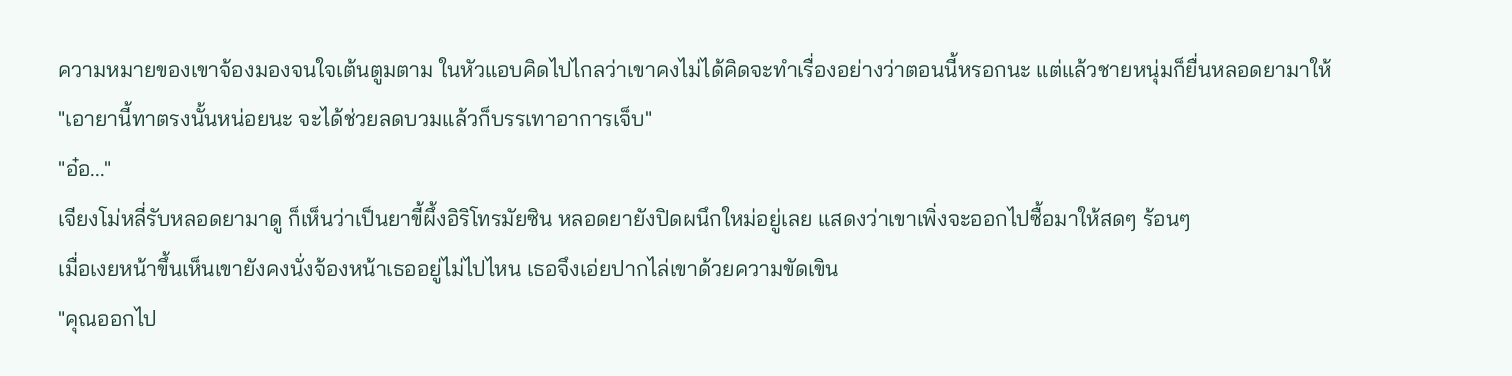ความหมายของเขาจ้องมองจนใจเต้นตูมตาม ในหัวแอบคิดไปไกลว่าเขาคงไม่ได้คิดจะทำเรื่องอย่างว่าตอนนี้หรอกนะ แต่แล้วชายหนุ่มก็ยื่นหลอดยามาให้
"เอายานี้ทาตรงนั้นหน่อยนะ จะได้ช่วยลดบวมแล้วก็บรรเทาอาการเจ็บ"
"อ๋อ..."
เจียงโม่หลี่รับหลอดยามาดู ก็เห็นว่าเป็นยาขี้ผึ้งอิริโทรมัยซิน หลอดยายังปิดผนึกใหม่อยู่เลย แสดงว่าเขาเพิ่งจะออกไปซื้อมาให้สดๆ ร้อนๆ
เมื่อเงยหน้าขึ้นเห็นเขายังคงนั่งจ้องหน้าเธออยู่ไม่ไปไหน เธอจึงเอ่ยปากไล่เขาด้วยความขัดเขิน
"คุณออกไป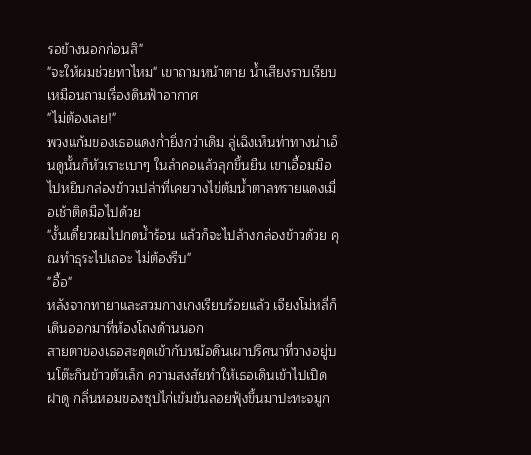รอข้างนอกก่อนสิ"
"จะให้ผมช่วยทาไหม" เขาถามหน้าตาย น้ำเสียงราบเรียบเหมือนถามเรื่องดินฟ้าอากาศ
"ไม่ต้องเลย!"
พวงแก้มของเธอแดงก่ำยิ่งกว่าเดิม ลู่เฉิงเห็นท่าทางน่าเอ็นดูนั้นก็หัวเราะเบาๆ ในลำคอแล้วลุกขึ้นยืน เขาเอื้อมมือไปหยิบกล่องข้าวเปล่าที่เคยวางไข่ต้มน้ำตาลทรายแดงเมื่อเช้าติดมือไปด้วย
"งั้นเดี๋ยวผมไปกดน้ำร้อน แล้วก็จะไปล้างกล่องข้าวด้วย คุณทำธุระไปเถอะ ไม่ต้องรีบ"
"อื้อ"
หลังจากทายาและสวมกางเกงเรียบร้อยแล้ว เจียงโม่หลี่ก็เดินออกมาที่ห้องโถงด้านนอก
สายตาของเธอสะดุดเข้ากับหม้อดินเผาปริศนาที่วางอยู่บนโต๊ะกินข้าวตัวเล็ก ความสงสัยทำให้เธอเดินเข้าไปเปิดฝาดู กลิ่นหอมของซุปไก่เข้มข้นลอยฟุ้งขึ้นมาปะทะจมูก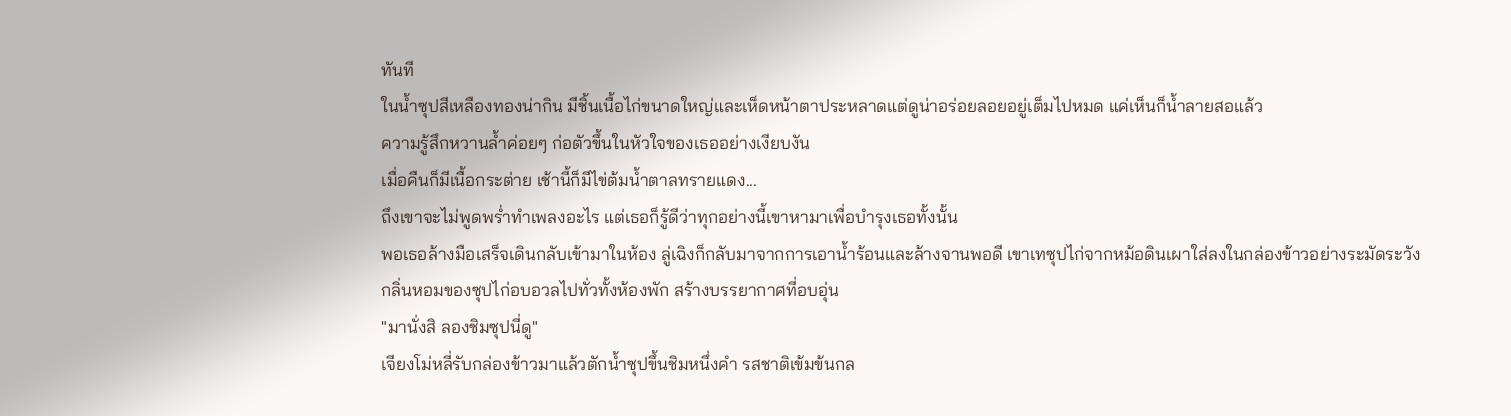ทันที
ในน้ำซุปสีเหลืองทองน่ากิน มีชิ้นเนื้อไก่ขนาดใหญ่และเห็ดหน้าตาประหลาดแต่ดูน่าอร่อยลอยอยู่เต็มไปหมด แค่เห็นก็น้ำลายสอแล้ว
ความรู้สึกหวานล้ำค่อยๆ ก่อตัวขึ้นในหัวใจของเธออย่างเงียบงัน
เมื่อคืนก็มีเนื้อกระต่าย เช้านี้ก็มีไข่ต้มน้ำตาลทรายแดง...
ถึงเขาจะไม่พูดพร่ำทำเพลงอะไร แต่เธอก็รู้ดีว่าทุกอย่างนี้เขาหามาเพื่อบำรุงเธอทั้งนั้น
พอเธอล้างมือเสร็จเดินกลับเข้ามาในห้อง ลู่เฉิงก็กลับมาจากการเอาน้ำร้อนและล้างจานพอดี เขาเทซุปไก่จากหม้อดินเผาใส่ลงในกล่องข้าวอย่างระมัดระวัง
กลิ่นหอมของซุปไก่อบอวลไปทั่วทั้งห้องพัก สร้างบรรยากาศที่อบอุ่น
"มานั่งสิ ลองชิมซุปนี่ดู"
เจียงโม่หลี่รับกล่องข้าวมาแล้วตักน้ำซุปขึ้นชิมหนึ่งคำ รสชาติเข้มข้นกล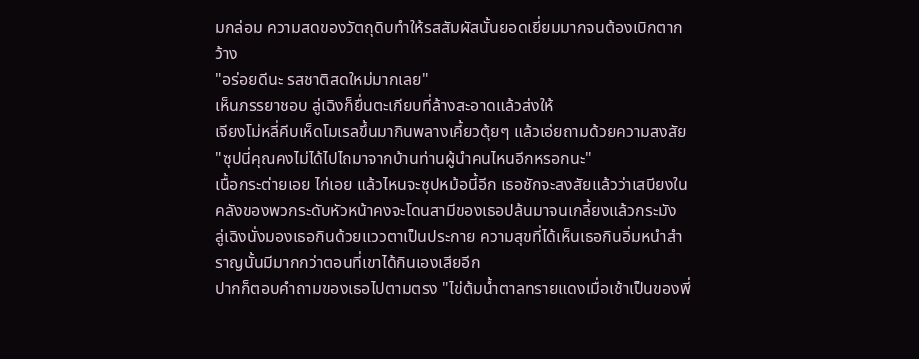มกล่อม ความสดของวัตถุดิบทำให้รสสัมผัสนั้นยอดเยี่ยมมากจนต้องเบิกตากว้าง
"อร่อยดีนะ รสชาติสดใหม่มากเลย"
เห็นภรรยาชอบ ลู่เฉิงก็ยื่นตะเกียบที่ล้างสะอาดแล้วส่งให้
เจียงโม่หลี่คีบเห็ดโมเรลขึ้นมากินพลางเคี้ยวตุ้ยๆ แล้วเอ่ยถามด้วยความสงสัย "ซุปนี่คุณคงไม่ได้ไปไถมาจากบ้านท่านผู้นำคนไหนอีกหรอกนะ"
เนื้อกระต่ายเอย ไก่เอย แล้วไหนจะซุปหม้อนี้อีก เธอชักจะสงสัยแล้วว่าเสบียงในคลังของพวกระดับหัวหน้าคงจะโดนสามีของเธอปล้นมาจนเกลี้ยงแล้วกระมัง
ลู่เฉิงนั่งมองเธอกินด้วยแววตาเป็นประกาย ความสุขที่ได้เห็นเธอกินอิ่มหนำสำราญนั้นมีมากกว่าตอนที่เขาได้กินเองเสียอีก
ปากก็ตอบคำถามของเธอไปตามตรง "ไข่ต้มน้ำตาลทรายแดงเมื่อเช้าเป็นของพี่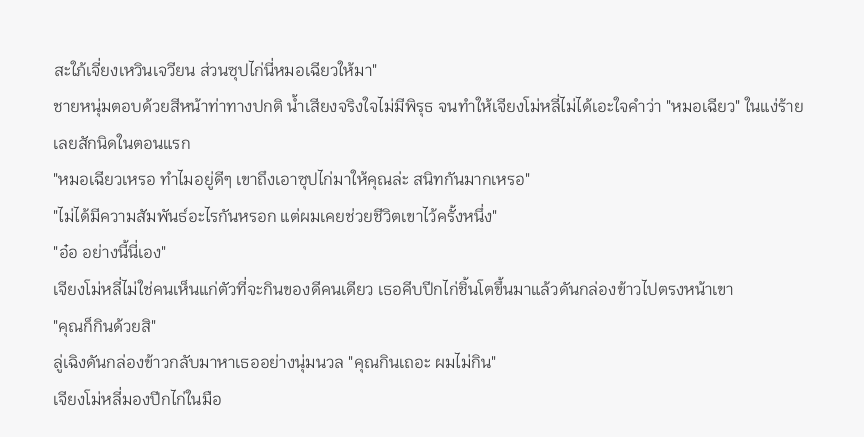สะใภ้เจี่ยงเหวินเจวียน ส่วนซุปไก่นี่หมอเฉียวให้มา"
ชายหนุ่มตอบด้วยสีหน้าท่าทางปกติ น้ำเสียงจริงใจไม่มีพิรุธ จนทำให้เจียงโม่หลี่ไม่ได้เอะใจคำว่า "หมอเฉียว" ในแง่ร้ายเลยสักนิดในตอนแรก
"หมอเฉียวเหรอ ทำไมอยู่ดีๆ เขาถึงเอาซุปไก่มาให้คุณล่ะ สนิทกันมากเหรอ"
"ไม่ได้มีความสัมพันธ์อะไรกันหรอก แต่ผมเคยช่วยชีวิตเขาไว้ครั้งหนึ่ง"
"อ๋อ อย่างนี้นี่เอง"
เจียงโม่หลี่ไม่ใช่คนเห็นแก่ตัวที่จะกินของดีคนเดียว เธอคีบปีกไก่ชิ้นโตขึ้นมาแล้วดันกล่องข้าวไปตรงหน้าเขา
"คุณก็กินด้วยสิ"
ลู่เฉิงดันกล่องข้าวกลับมาหาเธออย่างนุ่มนวล "คุณกินเถอะ ผมไม่กิน"
เจียงโม่หลี่มองปีกไก่ในมือ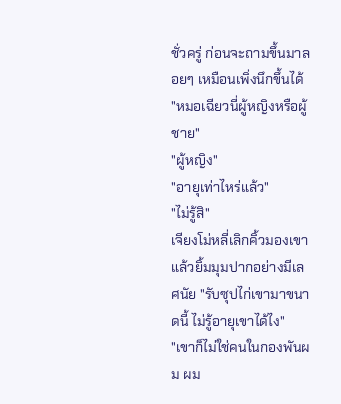ชั่วครู่ ก่อนจะถามขึ้นมาลอยๆ เหมือนเพิ่งนึกขึ้นได้ "หมอเฉียวนี่ผู้หญิงหรือผู้ชาย"
"ผู้หญิง"
"อายุเท่าไหร่แล้ว"
"ไม่รู้สิ"
เจียงโม่หลี่เลิกคิ้วมองเขาแล้วยิ้มมุมปากอย่างมีเลศนัย "รับซุปไก่เขามาขนาดนี้ ไม่รู้อายุเขาได้ไง"
"เขาก็ไม่ใช่คนในกองพันผม ผม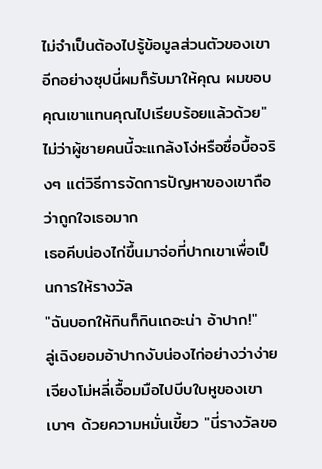ไม่จำเป็นต้องไปรู้ข้อมูลส่วนตัวของเขา อีกอย่างซุปนี่ผมก็รับมาให้คุณ ผมขอบคุณเขาแทนคุณไปเรียบร้อยแล้วด้วย"
ไม่ว่าผู้ชายคนนี้จะแกล้งโง่หรือซื่อบื้อจริงๆ แต่วิธีการจัดการปัญหาของเขาถือว่าถูกใจเธอมาก
เธอคีบน่องไก่ขึ้นมาจ่อที่ปากเขาเพื่อเป็นการให้รางวัล
"ฉันบอกให้กินก็กินเถอะน่า อ้าปาก!"
ลู่เฉิงยอมอ้าปากงับน่องไก่อย่างว่าง่าย
เจียงโม่หลี่เอื้อมมือไปบีบใบหูของเขาเบาๆ ด้วยความหมั่นเขี้ยว "นี่รางวัลขอ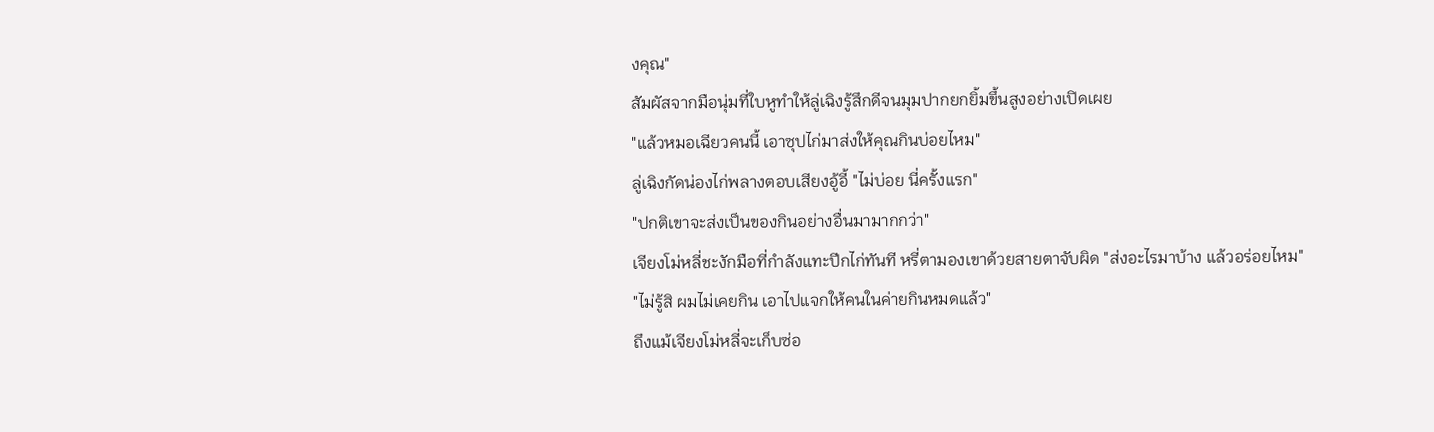งคุณ"
สัมผัสจากมือนุ่มที่ใบหูทำให้ลู่เฉิงรู้สึกดีจนมุมปากยกยิ้มขึ้นสูงอย่างเปิดเผย
"แล้วหมอเฉียวคนนี้ เอาซุปไก่มาส่งให้คุณกินบ่อยไหม"
ลู่เฉิงกัดน่องไก่พลางตอบเสียงอู้อี้ "ไม่บ่อย นี่ครั้งแรก"
"ปกติเขาจะส่งเป็นของกินอย่างอื่นมามากกว่า"
เจียงโม่หลี่ชะงักมือที่กำลังแทะปีกไก่ทันที หรี่ตามองเขาด้วยสายตาจับผิด "ส่งอะไรมาบ้าง แล้วอร่อยไหม"
"ไม่รู้สิ ผมไม่เคยกิน เอาไปแจกให้คนในค่ายกินหมดแล้ว"
ถึงแม้เจียงโม่หลี่จะเก็บซ่อ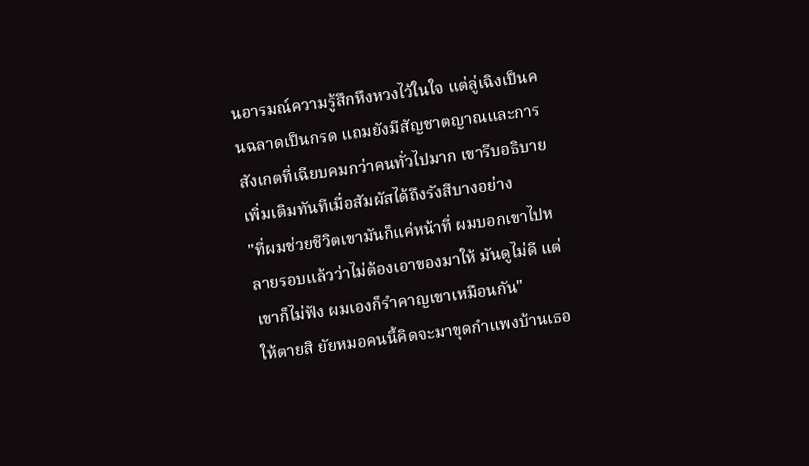นอารมณ์ความรู้สึกหึงหวงไว้ในใจ แต่ลู่เฉิงเป็นคนฉลาดเป็นกรด แถมยังมีสัญชาตญาณและการสังเกตที่เฉียบคมกว่าคนทั่วไปมาก เขารีบอธิบายเพิ่มเติมทันทีเมื่อสัมผัสได้ถึงรังสีบางอย่าง
"ที่ผมช่วยชีวิตเขามันก็แค่หน้าที่ ผมบอกเขาไปหลายรอบแล้วว่าไม่ต้องเอาของมาให้ มันดูไม่ดี แต่เขาก็ไม่ฟัง ผมเองก็รำคาญเขาเหมือนกัน"
ให้ตายสิ ยัยหมอคนนี้คิดจะมาขุดกำแพงบ้านเธอ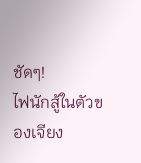ชัดๆ!
ไฟนักสู้ในตัวของเจียง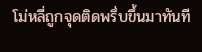โม่หลี่ถูกจุดติดพรึ่บขึ้นมาทันที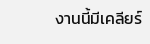งานนี้มีเคลียร์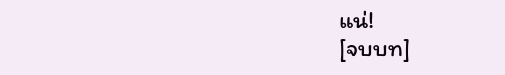แน่!
[จบบท]